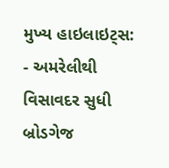મુખ્ય હાઇલાઇટ્સ:
- અમરેલીથી વિસાવદર સુધી બ્રોડગેજ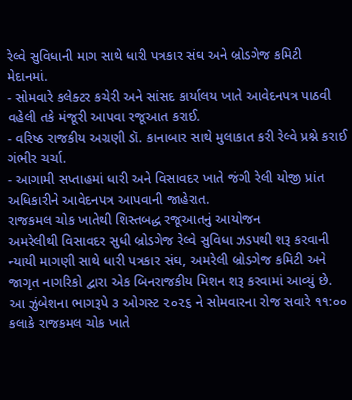રેલ્વે સુવિધાની માગ સાથે ધારી પત્રકાર સંઘ અને બ્રોડગેજ કમિટી મેદાનમાં.
- સોમવારે કલેક્ટર કચેરી અને સાંસદ કાર્યાલય ખાતે આવેદનપત્ર પાઠવી વહેલી તકે મંજૂરી આપવા રજૂઆત કરાઈ.
- વરિષ્ઠ રાજકીય અગ્રણી ડૉ. કાનાબાર સાથે મુલાકાત કરી રેલ્વે પ્રશ્ને કરાઈ ગંભીર ચર્ચા.
- આગામી સપ્તાહમાં ધારી અને વિસાવદર ખાતે જંગી રેલી યોજી પ્રાંત અધિકારીને આવેદનપત્ર આપવાની જાહેરાત.
રાજકમલ ચોક ખાતેથી શિસ્તબદ્ધ રજૂઆતનું આયોજન
અમરેલીથી વિસાવદર સુધી બ્રોડગેજ રેલ્વે સુવિધા ઝડપથી શરૂ કરવાની ન્યાયી માગણી સાથે ધારી પત્રકાર સંઘ, અમરેલી બ્રોડગેજ કમિટી અને જાગૃત નાગરિકો દ્વારા એક બિનરાજકીય મિશન શરૂ કરવામાં આવ્યું છે. આ ઝુંબેશના ભાગરૂપે ૩ ઓગસ્ટ ૨૦૨૬ ને સોમવારના રોજ સવારે ૧૧:૦૦ કલાકે રાજકમલ ચોક ખાતે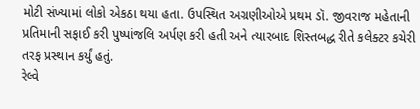મોટી સંખ્યામાં લોકો એકઠા થયા હતા. ઉપસ્થિત અગ્રણીઓએ પ્રથમ ડૉ. જીવરાજ મહેતાની પ્રતિમાની સફાઈ કરી પુષ્પાંજલિ અર્પણ કરી હતી અને ત્યારબાદ શિસ્તબદ્ધ રીતે કલેક્ટર કચેરી તરફ પ્રસ્થાન કર્યું હતું.
રેલ્વે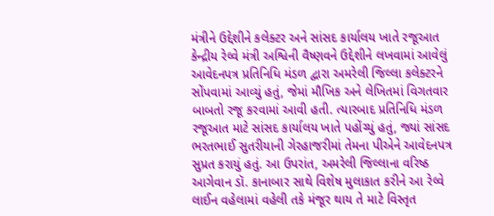મંત્રીને ઉદ્દેશીને કલેક્ટર અને સાંસદ કાર્યાલય ખાતે રજૂઆત
કેન્દ્રીય રેલ્વે મંત્રી અશ્વિની વૈષ્ણવને ઉદ્દેશીને લખવામાં આવેલું આવેદનપત્ર પ્રતિનિધિ મંડળ દ્વારા અમરેલી જિલ્લા કલેક્ટરને સોંપવામાં આવ્યું હતું, જેમાં મૌખિક અને લેખિતમાં વિગતવાર બાબતો રજૂ કરવામાં આવી હતી. ત્યારબાદ પ્રતિનિધિ મંડળ રજૂઆત માટે સાંસદ કાર્યાલય ખાતે પહોંચ્યું હતું, જ્યાં સાંસદ ભરતભાઈ સુતરીયાની ગેરહાજરીમાં તેમના પીએને આવેદનપત્ર સુપ્રત કરાયું હતું. આ ઉપરાંત, અમરેલી જિલ્લાના વરિષ્ઠ આગેવાન ડૉ. કાનાબાર સાથે વિશેષ મુલાકાત કરીને આ રેલ્વે લાઈન વહેલામાં વહેલી તકે મંજૂર થાય તે માટે વિસ્તૃત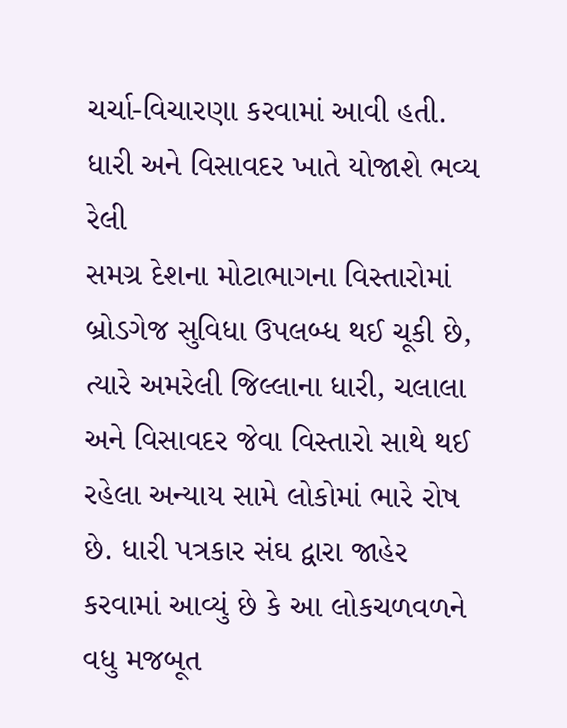ચર્ચા-વિચારણા કરવામાં આવી હતી.
ધારી અને વિસાવદર ખાતે યોજાશે ભવ્ય રેલી
સમગ્ર દેશના મોટાભાગના વિસ્તારોમાં બ્રોડગેજ સુવિધા ઉપલબ્ધ થઈ ચૂકી છે, ત્યારે અમરેલી જિલ્લાના ધારી, ચલાલા અને વિસાવદર જેવા વિસ્તારો સાથે થઈ રહેલા અન્યાય સામે લોકોમાં ભારે રોષ છે. ધારી પત્રકાર સંઘ દ્વારા જાહેર કરવામાં આવ્યું છે કે આ લોકચળવળને વધુ મજબૂત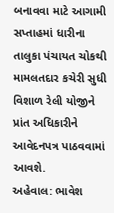બનાવવા માટે આગામી સપ્તાહમાં ધારીના તાલુકા પંચાયત ચોકથી મામલતદાર કચેરી સુધી વિશાળ રેલી યોજીને પ્રાંત અધિકારીને આવેદનપત્ર પાઠવવામાં આવશે.
અહેવાલ: ભાવેશ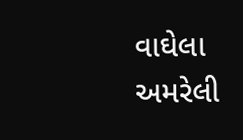વાઘેલા અમરેલી